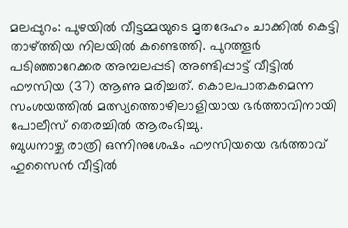മലപ്പുറം: പുഴയിൽ വീട്ടമ്മയുടെ മൃതദേഹം ചാക്കിൽ കെട്ടി താഴ്ത്തിയ നിലയിൽ കണ്ടെത്തി. പുറത്തൂർ പടിഞ്ഞാറേക്കര അമ്പലപ്പടി അണ്ടിപ്പാട്ട് വീട്ടിൽ ഫൗസിയ (37) ആണു മരിച്ചത്. കൊലപാതകമെന്ന സംശയത്തിൽ മത്സ്യത്തൊഴിലാളിയായ ഭർത്താവിനായി പോലീസ് തെരച്ചിൽ ആരംഭിച്ചു.
ബുധനാഴ്ച രാത്രി ഒന്നിനുശേഷം ഫൗസിയയെ ഭർത്താവ് ഹുസൈൻ വീട്ടിൽ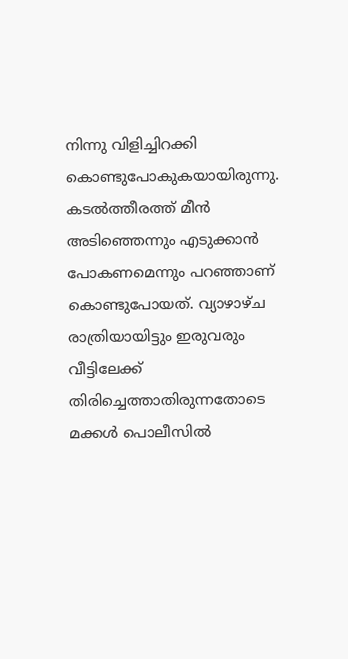നിന്നു വിളിച്ചിറക്കി കൊണ്ടുപോകുകയായിരുന്നു. കടൽത്തീരത്ത് മീൻ അടിഞ്ഞെന്നും എടുക്കാൻ പോകണമെന്നും പറഞ്ഞാണ് കൊണ്ടുപോയത്. വ്യാഴാഴ്ച രാത്രിയായിട്ടും ഇരുവരും വീട്ടിലേക്ക് തിരിച്ചെത്താതിരുന്നതോടെ മക്കൾ പൊലീസിൽ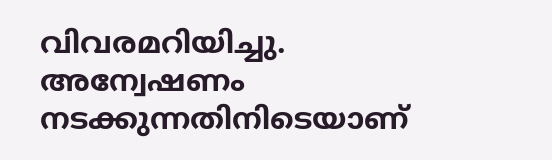വിവരമറിയിച്ചു.
അന്വേഷണം നടക്കുന്നതിനിടെയാണ്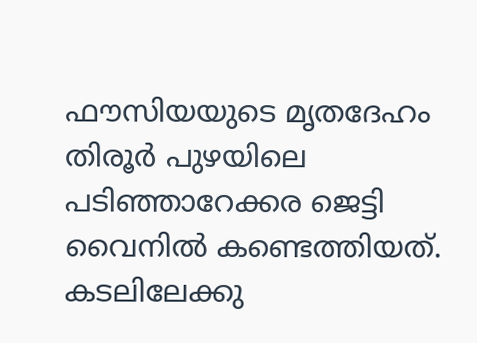ഫൗസിയയുടെ മൃതദേഹം തിരൂർ പുഴയിലെ പടിഞ്ഞാറേക്കര ജെട്ടി വൈനിൽ കണ്ടെത്തിയത്. കടലിലേക്കു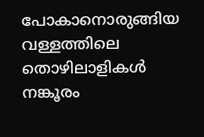പോകാനൊരുങ്ങിയ വള്ളത്തിലെ തൊഴിലാളികൾ നങ്കൂരം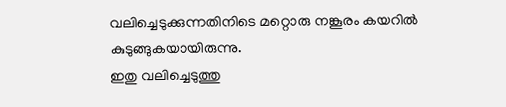വലിച്ചെടുക്കുന്നതിനിടെ മറ്റൊരു നങ്കൂരം കയറിൽ കുടുങ്ങുകയായിരുന്നു.
ഇതു വലിച്ചെടുത്തു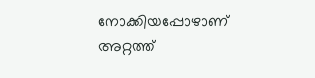നോക്കിയപ്പോഴാണ് അറ്റത്ത്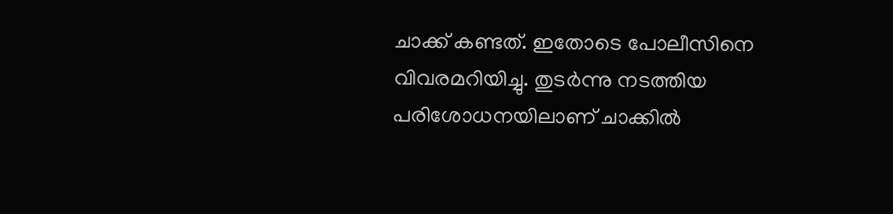ചാക്ക് കണ്ടത്. ഇതോടെ പോലീസിനെ വിവരമറിയിച്ചു. തുടർന്നു നടത്തിയ പരിശോധനയിലാണ് ചാക്കിൽ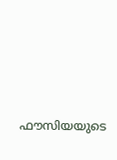ഫൗസിയയുടെ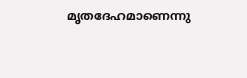മൃതദേഹമാണെന്നു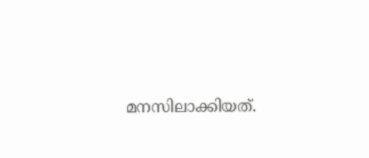മനസിലാക്കിയത്.